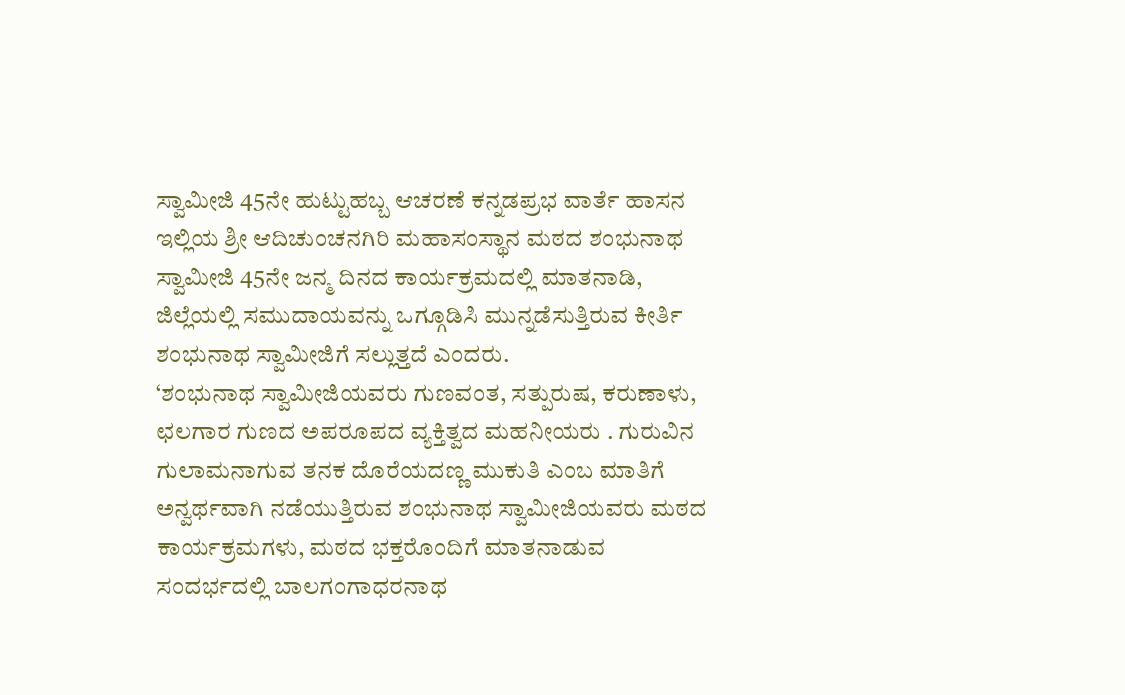ಸ್ವಾಮೀಜಿ 45ನೇ ಹುಟ್ಟುಹಬ್ಬ ಆಚರಣೆ ಕನ್ನಡಪ್ರಭ ವಾರ್ತೆ ಹಾಸನ
ಇಲ್ಲಿಯ ಶ್ರೀ ಆದಿಚುಂಚನಗಿರಿ ಮಹಾಸಂಸ್ಥಾನ ಮಠದ ಶಂಭುನಾಥ ಸ್ವಾಮೀಜಿ 45ನೇ ಜನ್ಮ ದಿನದ ಕಾರ್ಯಕ್ರಮದಲ್ಲಿ ಮಾತನಾಡಿ, ಜಿಲ್ಲೆಯಲ್ಲಿ ಸಮುದಾಯವನ್ನು ಒಗ್ಗೂಡಿಸಿ ಮುನ್ನಡೆಸುತ್ತಿರುವ ಕೀರ್ತಿ ಶಂಭುನಾಥ ಸ್ವಾಮೀಜಿಗೆ ಸಲ್ಲುತ್ತದೆ ಎಂದರು.
‘ಶಂಭುನಾಥ ಸ್ವಾಮೀಜಿಯವರು ಗುಣವಂತ, ಸತ್ಪುರುಷ, ಕರುಣಾಳು, ಛಲಗಾರ ಗುಣದ ಅಪರೂಪದ ವ್ಯಕ್ತಿತ್ವದ ಮಹನೀಯರು . ಗುರುವಿನ ಗುಲಾಮನಾಗುವ ತನಕ ದೊರೆಯದಣ್ಣ ಮುಕುತಿ ಎಂಬ ಮಾತಿಗೆ ಅನ್ವರ್ಥವಾಗಿ ನಡೆಯುತ್ತಿರುವ ಶಂಭುನಾಥ ಸ್ವಾಮೀಜಿಯವರು ಮಠದ ಕಾರ್ಯಕ್ರಮಗಳು, ಮಠದ ಭಕ್ತರೊಂದಿಗೆ ಮಾತನಾಡುವ ಸಂದರ್ಭದಲ್ಲಿ ಬಾಲಗಂಗಾಧರನಾಥ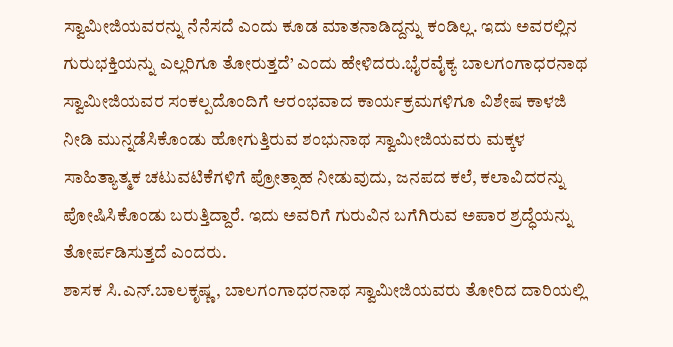ಸ್ವಾಮೀಜಿಯವರನ್ನು ನೆನೆಸದೆ ಎಂದು ಕೂಡ ಮಾತನಾಡಿದ್ದನ್ನು ಕಂಡಿಲ್ಲ. ಇದು ಅವರಲ್ಲಿನ ಗುರುಭಕ್ತಿಯನ್ನು ಎಲ್ಲರಿಗೂ ತೋರುತ್ತದೆ’ ಎಂದು ಹೇಳಿದರು.ಭೈರವೈಕ್ಯ ಬಾಲಗಂಗಾಧರನಾಥ ಸ್ವಾಮೀಜಿಯವರ ಸಂಕಲ್ಪದೊಂದಿಗೆ ಆರಂಭವಾದ ಕಾರ್ಯಕ್ರಮಗಳಿಗೂ ವಿಶೇಷ ಕಾಳಜಿ ನೀಡಿ ಮುನ್ನಡೆಸಿಕೊಂಡು ಹೋಗುತ್ತಿರುವ ಶಂಭುನಾಥ ಸ್ವಾಮೀಜಿಯವರು ಮಕ್ಕಳ ಸಾಹಿತ್ಯಾತ್ಮಕ ಚಟುವಟಿಕೆಗಳಿಗೆ ಪ್ರೋತ್ಸಾಹ ನೀಡುವುದು, ಜನಪದ ಕಲೆ, ಕಲಾವಿದರನ್ನು ಪೋಷಿಸಿಕೊಂಡು ಬರುತ್ತಿದ್ದಾರೆ. ಇದು ಅವರಿಗೆ ಗುರುವಿನ ಬಗೆಗಿರುವ ಅಪಾರ ಶ್ರದ್ಧೆಯನ್ನು ತೋರ್ಪಡಿಸುತ್ತದೆ ಎಂದರು.
ಶಾಸಕ ಸಿ.ಎನ್.ಬಾಲಕೃಷ್ಣ, ಬಾಲಗಂಗಾಧರನಾಥ ಸ್ವಾಮೀಜಿಯವರು ತೋರಿದ ದಾರಿಯಲ್ಲಿ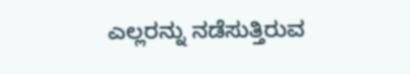ಎಲ್ಲರನ್ನು ನಡೆಸುತ್ತಿರುವ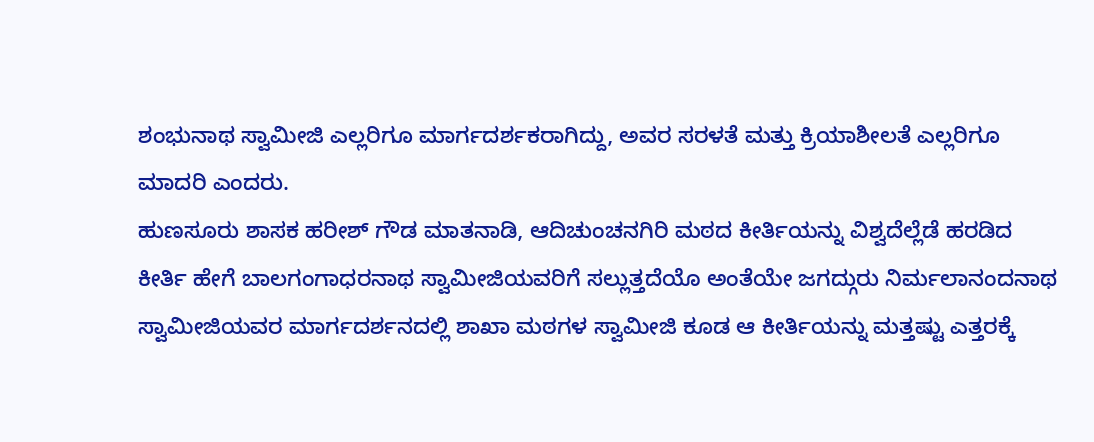ಶಂಭುನಾಥ ಸ್ವಾಮೀಜಿ ಎಲ್ಲರಿಗೂ ಮಾರ್ಗದರ್ಶಕರಾಗಿದ್ದು, ಅವರ ಸರಳತೆ ಮತ್ತು ಕ್ರಿಯಾಶೀಲತೆ ಎಲ್ಲರಿಗೂ ಮಾದರಿ ಎಂದರು.
ಹುಣಸೂರು ಶಾಸಕ ಹರೀಶ್ ಗೌಡ ಮಾತನಾಡಿ, ಆದಿಚುಂಚನಗಿರಿ ಮಠದ ಕೀರ್ತಿಯನ್ನು ವಿಶ್ವದೆಲ್ಲೆಡೆ ಹರಡಿದ ಕೀರ್ತಿ ಹೇಗೆ ಬಾಲಗಂಗಾಧರನಾಥ ಸ್ವಾಮೀಜಿಯವರಿಗೆ ಸಲ್ಲುತ್ತದೆಯೊ ಅಂತೆಯೇ ಜಗದ್ಗುರು ನಿರ್ಮಲಾನಂದನಾಥ ಸ್ವಾಮೀಜಿಯವರ ಮಾರ್ಗದರ್ಶನದಲ್ಲಿ ಶಾಖಾ ಮಠಗಳ ಸ್ವಾಮೀಜಿ ಕೂಡ ಆ ಕೀರ್ತಿಯನ್ನು ಮತ್ತಷ್ಟು ಎತ್ತರಕ್ಕೆ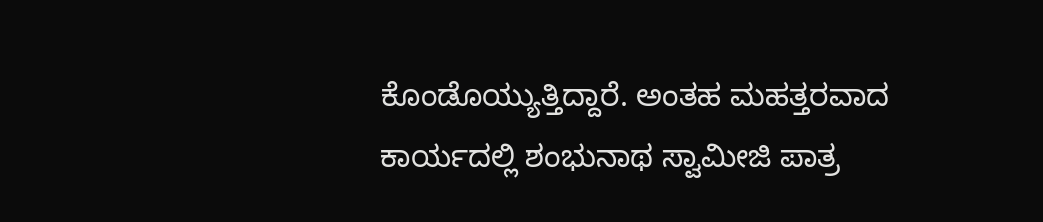ಕೊಂಡೊಯ್ಯುತ್ತಿದ್ದಾರೆ. ಅಂತಹ ಮಹತ್ತರವಾದ ಕಾರ್ಯದಲ್ಲಿ ಶಂಭುನಾಥ ಸ್ವಾಮೀಜಿ ಪಾತ್ರ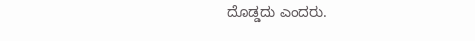ದೊಡ್ಡದು ಎಂದರು.